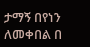ታማኝ በየነን ለመቀበል በ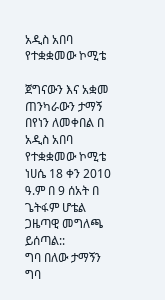አዲስ አበባ የተቋቋመው ኮሚቴ

ጀግናውን እና አቋመ ጠንካራውን ታማኝ በየነን ለመቀበል በ አዲስ አበባ የተቋቋመው ኮሚቴ ነሀሴ 18 ቀን 2010 ዓ.ም በ 9 ሰአት በ ጌትፋም ሆቴል ጋዜጣዊ መግለጫ ይሰጣል::
ግባ በለው ታማኝን ግባ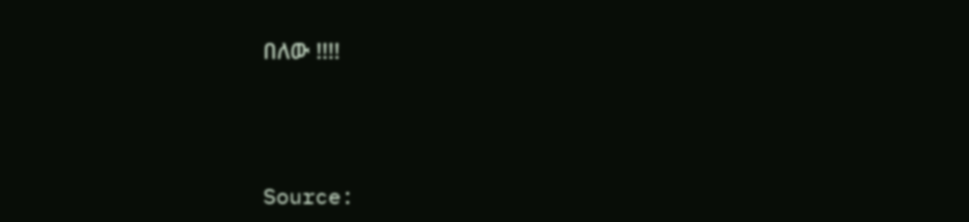በለው !!!!





Source: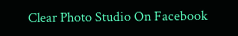Clear Photo Studio On Facebook